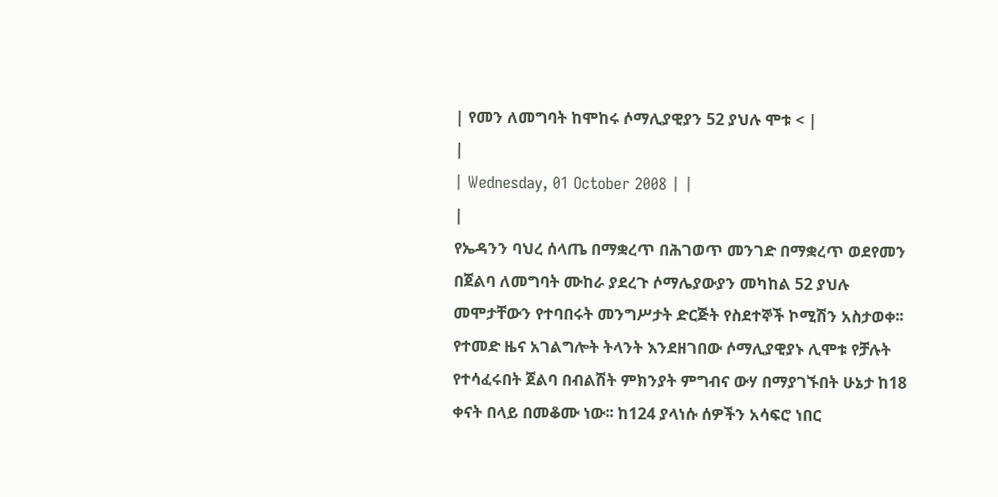| የመን ለመግባት ከሞከሩ ሶማሊያዊያን 52 ያህሉ ሞቱ < |
|
| Wednesday, 01 October 2008 | |
|
የኤዳንን ባህረ ሰላጤ በማቋረጥ በሕገወጥ መንገድ በማቋረጥ ወደየመን በጀልባ ለመግባት ሙከራ ያደረጉ ሶማሌያውያን መካከል 52 ያህሉ መሞታቸውን የተባበሩት መንግሥታት ድርጅት የስደተኞች ኮሚሽን አስታወቀ፡፡
የተመድ ዜና አገልግሎት ትላንት እንደዘገበው ሶማሊያዊያኑ ሊሞቱ የቻሉት የተሳፈሩበት ጀልባ በብልሽት ምክንያት ምግብና ውሃ በማያገኙበት ሁኔታ ከ18 ቀናት በላይ በመቆሙ ነው፡፡ ከ124 ያላነሱ ሰዎችን አሳፍሮ ነበር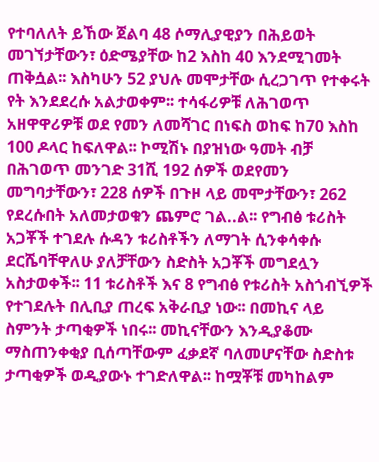የተባለለት ይኸው ጀልባ 48 ሶማሊያዊያን በሕይወት መገኘታቸውን፣ ዕድሜያቸው ከ2 እስከ 40 እንደሚገመት ጠቅሷል፡፡ እስካሁን 52 ያህሉ መሞታቸው ሲረጋገጥ የተቀሩት የት እንደደረሱ አልታወቀም፡፡ ተሳፋሪዎቹ ለሕገወጥ አዘዋዋሪዎቹ ወደ የመን ለመሻገር በነፍስ ወከፍ ከ70 እስከ 100 ዶላር ከፍለዋል፡፡ ኮሚሽኑ በያዝነው ዓመት ብቻ በሕገወጥ መንገድ 31ሺ 192 ሰዎች ወደየመን መግባታቸውን፣ 228 ሰዎች በጉዞ ላይ መሞታቸውን፣ 262 የደረሱበት አለመታወቁን ጨምሮ ገል..ል፡፡ የግብፅ ቱሪስት አጋቾች ተገደሉ ሱዳን ቱሪስቶችን ለማገት ሲንቀሳቀሱ ደርሼባቸዋለሁ ያለቻቸውን ስድስት አጋቾች መግደሏን አስታወቀች፡፡ 11 ቱሪስቶች እና 8 የግብፅ የቱሪስት አስጎብኚዎች የተገደሉት በሊቢያ ጠረፍ አቅራቢያ ነው፡፡ በመኪና ላይ ስምንት ታጣቂዎች ነበሩ፡፡ መኪናቸውን እንዲያቆሙ ማስጠንቀቂያ ቢሰጣቸውም ፈቃደኛ ባለመሆናቸው ስድስቱ ታጣቂዎች ወዲያውኑ ተገድለዋል፡፡ ከሟቾቹ መካከልም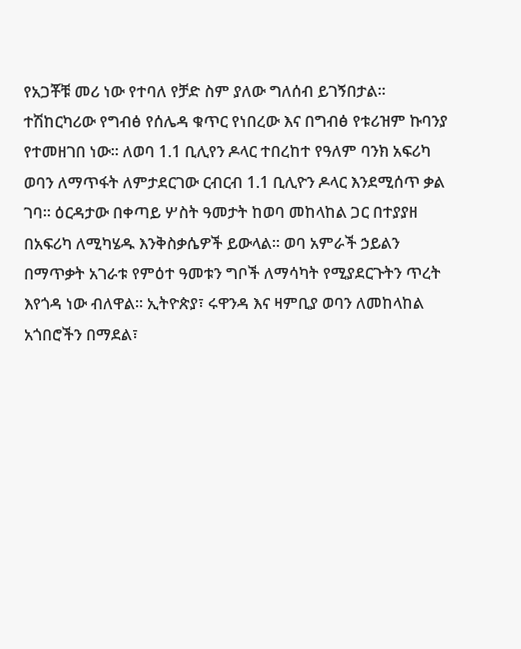የአጋቾቹ መሪ ነው የተባለ የቻድ ስም ያለው ግለሰብ ይገኝበታል፡፡ ተሽከርካሪው የግብፅ የሰሌዳ ቁጥር የነበረው እና በግብፅ የቱሪዝም ኩባንያ የተመዘገበ ነው፡፡ ለወባ 1.1 ቢሊየን ዶላር ተበረከተ የዓለም ባንክ አፍሪካ ወባን ለማጥፋት ለምታደርገው ርብርብ 1.1 ቢሊዮን ዶላር እንደሚሰጥ ቃል ገባ፡፡ ዕርዳታው በቀጣይ ሦስት ዓመታት ከወባ መከላከል ጋር በተያያዘ በአፍሪካ ለሚካሄዱ እንቅስቃሴዎች ይውላል፡፡ ወባ አምራች ኃይልን በማጥቃት አገራቱ የምዕተ ዓመቱን ግቦች ለማሳካት የሚያደርጉትን ጥረት እየጎዳ ነው ብለዋል፡፡ ኢትዮጵያ፣ ሩዋንዳ እና ዛምቢያ ወባን ለመከላከል አጎበሮችን በማደል፣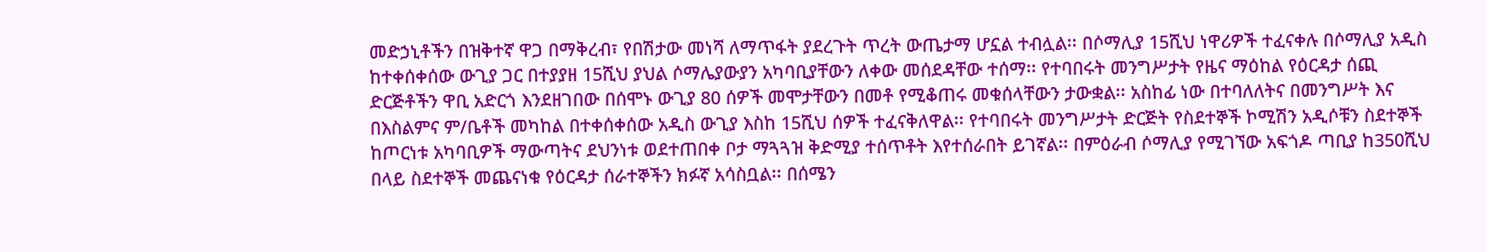መድኃኒቶችን በዝቅተኛ ዋጋ በማቅረብ፣ የበሽታው መነሻ ለማጥፋት ያደረጉት ጥረት ውጤታማ ሆኗል ተብሏል፡፡ በሶማሊያ 15ሺህ ነዋሪዎች ተፈናቀሉ በሶማሊያ አዲስ ከተቀሰቀሰው ውጊያ ጋር በተያያዘ 15ሺህ ያህል ሶማሌያውያን አካባቢያቸውን ለቀው መሰደዳቸው ተሰማ፡፡ የተባበሩት መንግሥታት የዜና ማዕከል የዕርዳታ ሰጪ ድርጅቶችን ዋቢ አድርጎ እንደዘገበው በሰሞኑ ውጊያ 80 ሰዎች መሞታቸውን በመቶ የሚቆጠሩ መቁሰላቸውን ታውቋል፡፡ አስከፊ ነው በተባለለትና በመንግሥት እና በእስልምና ም/ቤቶች መካከል በተቀሰቀሰው አዲስ ውጊያ እስከ 15ሺህ ሰዎች ተፈናቅለዋል፡፡ የተባበሩት መንግሥታት ድርጅት የስደተኞች ኮሚሽን አዲሶቹን ስደተኞች ከጦርነቱ አካባቢዎች ማውጣትና ደህንነቱ ወደተጠበቀ ቦታ ማጓጓዝ ቅድሚያ ተሰጥቶት እየተሰራበት ይገኛል፡፡ በምዕራብ ሶማሊያ የሚገኘው አፍጎዶ ጣቢያ ከ350ሺህ በላይ ስደተኞች መጨናነቁ የዕርዳታ ሰራተኞችን ክፉኛ አሳስቧል፡፡ በሰሜን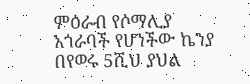ምዕራብ የሶማሊያ አጎራባች የሆነችው ኬንያ በየወሩ 5ሺህ ያህል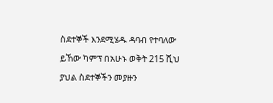ስደተኞች እንደሚሄዱ ዳባብ የተባለው ይኸው ካምፕ በአሁኑ ወቅት 215 ሺህ ያህል ስደተኞችን መያዙን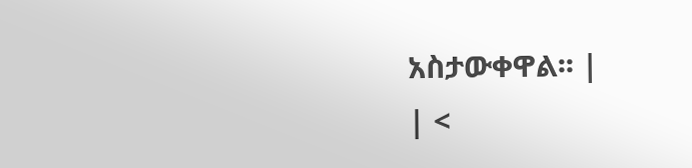አስታውቀዋል፡፡ |
| <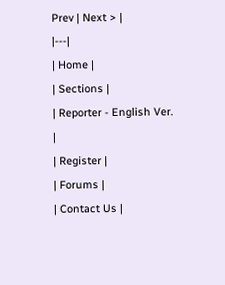Prev | Next > |
|---|
| Home |
| Sections |
| Reporter - English Ver. |
| Register |
| Forums |
| Contact Us |